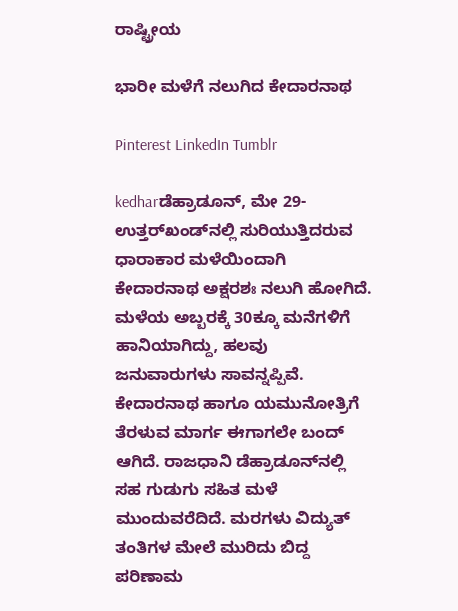ರಾಷ್ಟ್ರೀಯ

ಭಾರೀ ಮಳೆಗೆ ನಲುಗಿದ ಕೇದಾರನಾಥ

Pinterest LinkedIn Tumblr

kedharಡೆಹ್ರಾಡೂನ್, ಮೇ 29- ಉತ್ತರ್‌ಖಂಡ್‌ನಲ್ಲಿ ಸುರಿಯುತ್ತಿದರುವ ಧಾರಾಕಾರ ಮಳೆಯಿಂದಾಗಿ ಕೇದಾರನಾಥ ಅಕ್ಷರಶಃ ನಲುಗಿ ಹೋಗಿದೆ. ಮಳೆಯ ಅಬ್ಬರಕ್ಕೆ 30ಕ್ಕೂ ಮನೆಗಳಿಗೆ ಹಾನಿಯಾಗಿದ್ದು, ಹಲವು ಜನುವಾರುಗಳು ಸಾವನ್ನಪ್ಪಿವೆ. ಕೇದಾರನಾಥ ಹಾಗೂ ಯಮುನೋತ್ರಿಗೆ ತೆರಳುವ ಮಾರ್ಗ ಈಗಾಗಲೇ ಬಂದ್ ಆಗಿದೆ. ರಾಜಧಾನಿ ಡೆಹ್ರಾಡೂನ್‌ನಲ್ಲಿ ಸಹ ಗುಡುಗು ಸಹಿತ ಮಳೆ ಮುಂದುವರೆದಿದೆ. ಮರಗಳು ವಿದ್ಯುತ್ ತಂತಿಗಳ ಮೇಲೆ ಮುರಿದು ಬಿದ್ದ ಪರಿಣಾಮ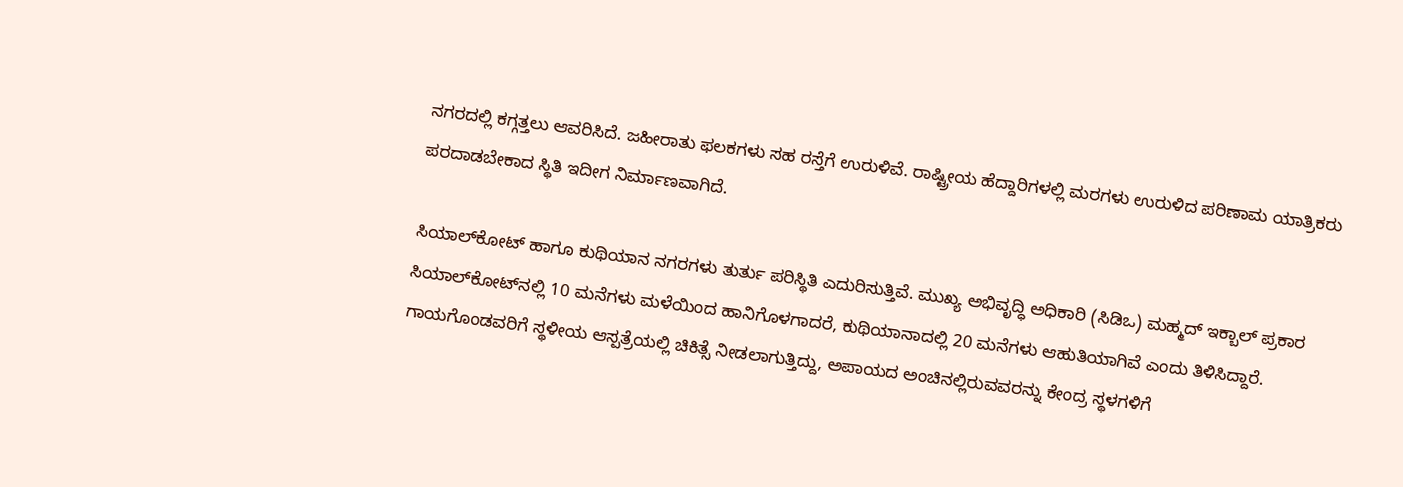ನಗರದಲ್ಲಿ ಕಗ್ಗತ್ತಲು ಆವರಿಸಿದೆ. ಜಹೀರಾತು ಫಲಕಗಳು ಸಹ ರಸ್ತೆಗೆ ಉರುಳಿವೆ. ರಾಷ್ಟ್ರೀಯ ಹೆದ್ದಾರಿಗಳಲ್ಲಿ ಮರಗಳು ಉರುಳಿದ ಪರಿಣಾಮ ಯಾತ್ರಿಕರು ಪರದಾಡಬೇಕಾದ ಸ್ಥಿತಿ ಇದೀಗ ನಿರ್ಮಾಣವಾಗಿದೆ.

ಸಿಯಾಲ್‌ಕೋಟ್ ಹಾಗೂ ಕುಥಿಯಾನ ನಗರಗಳು ತುರ್ತು ಪರಿಸ್ಥಿತಿ ಎದುರಿಸುತ್ತಿವೆ. ಮುಖ್ಯ ಅಭಿವೃದ್ಧಿ ಅಧಿಕಾರಿ (ಸಿಡಿಒ) ಮಹ್ಮದ್ ಇಕ್ಬಾಲ್ ಪ್ರಕಾರ ಸಿಯಾಲ್‌ಕೋಟ್‌ನಲ್ಲಿ 10 ಮನೆಗಳು ಮಳೆಯಿಂದ ಹಾನಿಗೊಳಗಾದರೆ, ಕುಥಿಯಾನಾದಲ್ಲಿ 20 ಮನೆಗಳು ಆಹುತಿಯಾಗಿವೆ ಎಂದು ತಿಳಿಸಿದ್ದಾರೆ. ಗಾಯಗೊಂಡವರಿಗೆ ಸ್ಥಳೀಯ ಆಸ್ಪತ್ರೆಯಲ್ಲಿ ಚಿಕಿತ್ಸೆ ನೀಡಲಾಗುತ್ತಿದ್ದು, ಅಪಾಯದ ಅಂಚಿನಲ್ಲಿರುವವರನ್ನು ಕೇಂದ್ರ ಸ್ಥಳಗಳಿಗೆ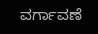ವರ್ಗಾವಣೆ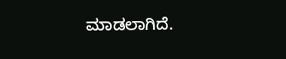ಮಾಡಲಾಗಿದೆ.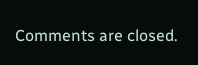Comments are closed.